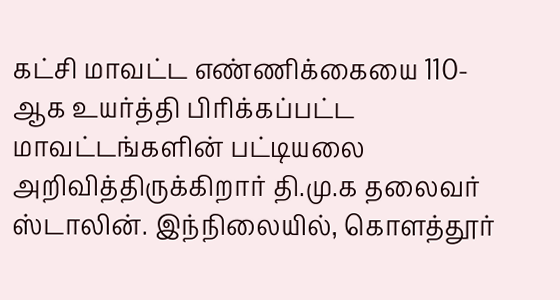கட்சி மாவட்ட எண்ணிக்கையை 110-ஆக உயர்த்தி பிரிக்கப்பட்ட மாவட்டங்களின் பட்டியலை அறிவித்திருக்கிறார் தி.மு.க தலைவர் ஸ்டாலின். இந்நிலையில், கொளத்தூர்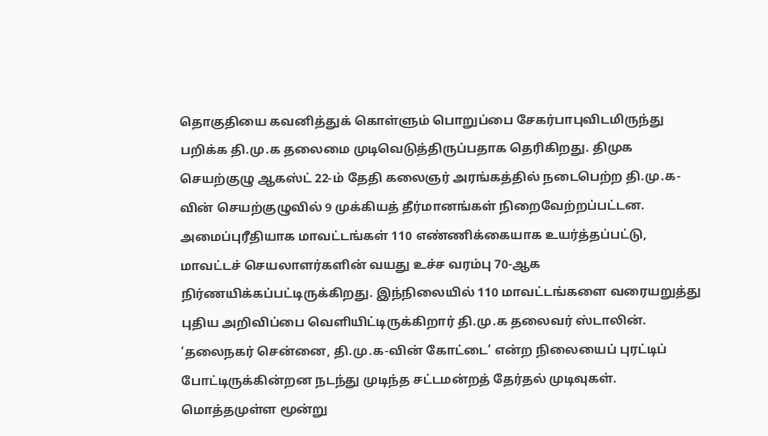தொகுதியை கவனித்துக் கொள்ளும் பொறுப்பை சேகர்பாபுவிடமிருந்து பறிக்க தி.மு.க தலைமை முடிவெடுத்திருப்பதாக தெரிகிறது. திமுக செயற்குழு ஆகஸ்ட் 22-ம் தேதி கலைஞர் அரங்கத்தில் நடைபெற்ற தி.மு.க-வின் செயற்குழுவில் 9 முக்கியத் தீர்மானங்கள் நிறைவேற்றப்பட்டன. அமைப்புரீதியாக மாவட்டங்கள் 110 எண்ணிக்கையாக உயர்த்தப்பட்டு, மாவட்டச் செயலாளர்களின் வயது உச்ச வரம்பு 70-ஆக நிர்ணயிக்கப்பட்டிருக்கிறது. இந்நிலையில் 110 மாவட்டங்களை வரையறுத்து புதிய அறிவிப்பை வெளியிட்டிருக்கிறார் தி.மு.க தலைவர் ஸ்டாலின். ‘தலைநகர் சென்னை, தி.மு.க-வின் கோட்டை’ என்ற நிலையைப் புரட்டிப் போட்டிருக்கின்றன நடந்து முடிந்த சட்டமன்றத் தேர்தல் முடிவுகள். மொத்தமுள்ள மூன்று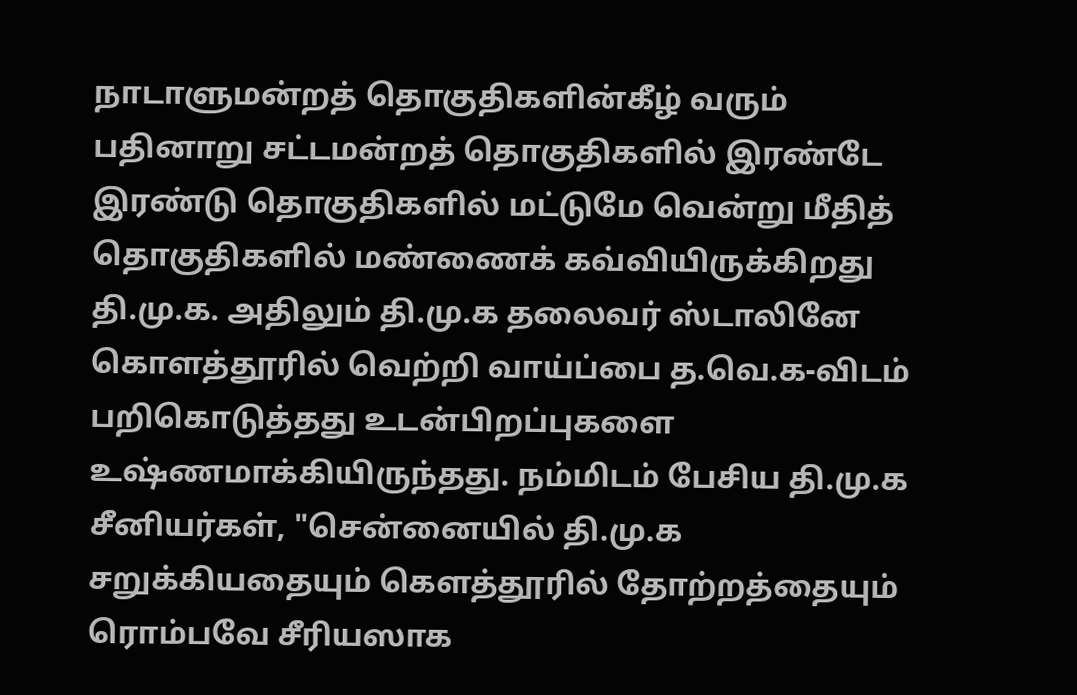நாடாளுமன்றத் தொகுதிகளின்கீழ் வரும் பதினாறு சட்டமன்றத் தொகுதிகளில் இரண்டே இரண்டு தொகுதிகளில் மட்டுமே வென்று மீதித் தொகுதிகளில் மண்ணைக் கவ்வியிருக்கிறது தி.மு.க. அதிலும் தி.மு.க தலைவர் ஸ்டாலினே கொளத்தூரில் வெற்றி வாய்ப்பை த.வெ.க-விடம் பறிகொடுத்தது உடன்பிறப்புகளை உஷ்ணமாக்கியிருந்தது. நம்மிடம் பேசிய தி.மு.க சீனியர்கள், "சென்னையில் தி.மு.க சறுக்கியதையும் கெளத்தூரில் தோற்றத்தையும் ரொம்பவே சீரியஸாக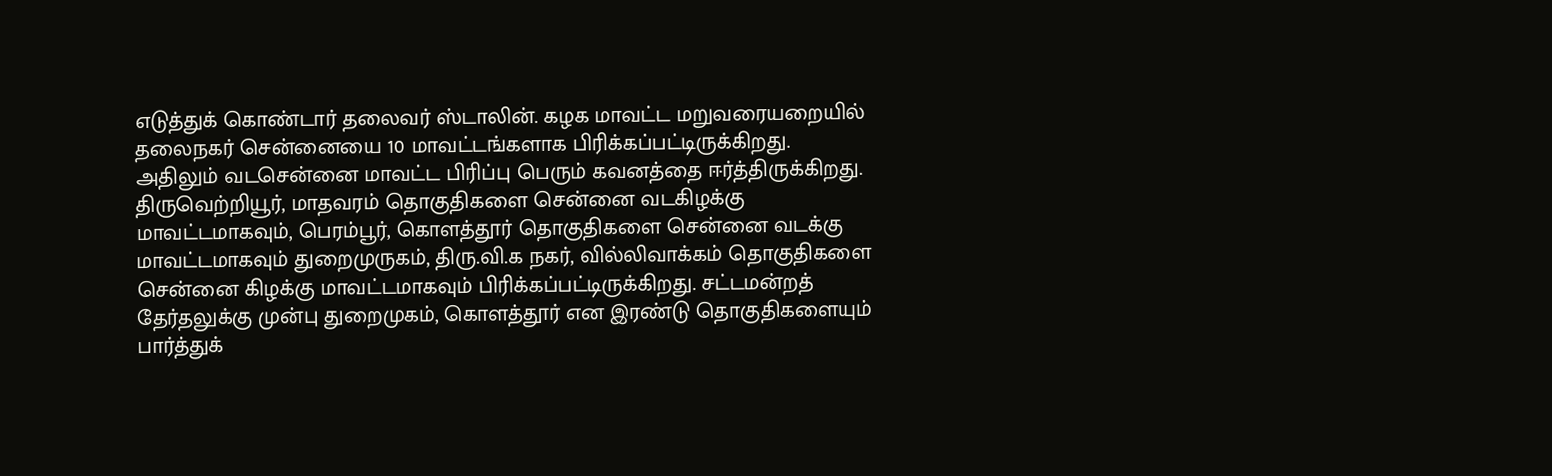எடுத்துக் கொண்டார் தலைவர் ஸ்டாலின். கழக மாவட்ட மறுவரையறையில் தலைநகர் சென்னையை 10 மாவட்டங்களாக பிரிக்கப்பட்டிருக்கிறது. அதிலும் வடசென்னை மாவட்ட பிரிப்பு பெரும் கவனத்தை ஈர்த்திருக்கிறது. திருவெற்றியூர், மாதவரம் தொகுதிகளை சென்னை வடகிழக்கு மாவட்டமாகவும், பெரம்பூர், கொளத்தூர் தொகுதிகளை சென்னை வடக்கு மாவட்டமாகவும் துறைமுருகம், திரு.வி.க நகர், வில்லிவாக்கம் தொகுதிகளை சென்னை கிழக்கு மாவட்டமாகவும் பிரிக்கப்பட்டிருக்கிறது. சட்டமன்றத் தேர்தலுக்கு முன்பு துறைமுகம், கொளத்தூர் என இரண்டு தொகுதிகளையும் பார்த்துக்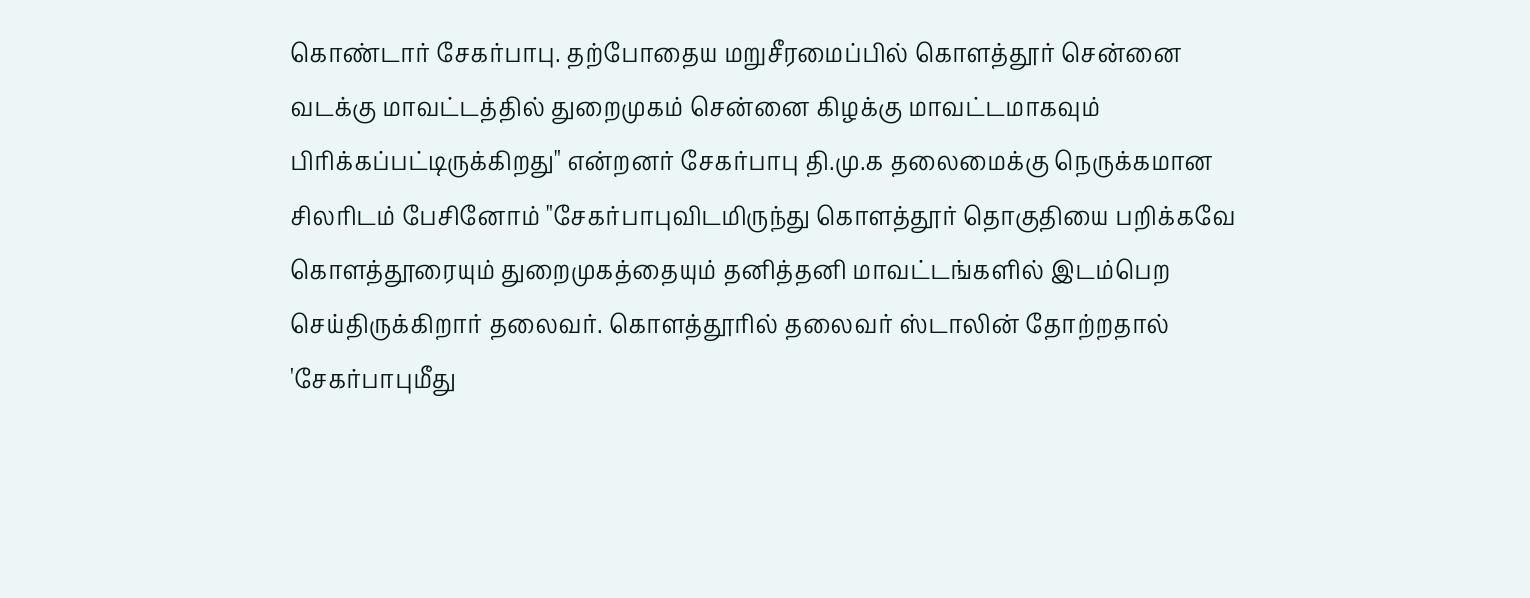கொண்டார் சேகர்பாபு. தற்போதைய மறுசீரமைப்பில் கொளத்தூர் சென்னை வடக்கு மாவட்டத்தில் துறைமுகம் சென்னை கிழக்கு மாவட்டமாகவும் பிரிக்கப்பட்டிருக்கிறது" என்றனர் சேகர்பாபு தி.மு.க தலைமைக்கு நெருக்கமான சிலரிடம் பேசினோம் "சேகர்பாபுவிடமிருந்து கொளத்தூர் தொகுதியை பறிக்கவே கொளத்தூரையும் துறைமுகத்தையும் தனித்தனி மாவட்டங்களில் இடம்பெற செய்திருக்கிறார் தலைவர். கொளத்தூரில் தலைவர் ஸ்டாலின் தோற்றதால் 'சேகர்பாபுமீது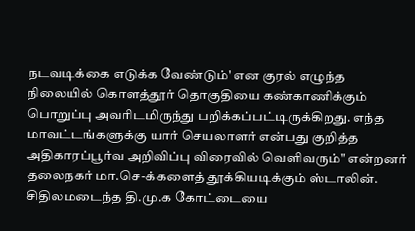நடவடிக்கை எடுக்க வேண்டும்' என குரல் எழுந்த நிலையில் கொளத்தூர் தொகுதியை கண்காணிக்கும் பொறுப்பு அவரிடமிருந்து பறிக்கப்பட்டிருக்கிறது. எந்த மாவட்டங்களுக்கு யார் செயலாளர் என்பது குறித்த அதிகாரப்பூர்வ அறிவிப்பு விரைவில் வெளிவரும்" என்றனர் தலைநகர் மா.செ-க்களைத் தூக்கியடிக்கும் ஸ்டாலின். சிதிலமடைந்த தி.மு.க கோட்டையை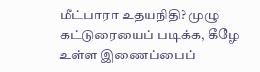மீட்பாரா உதயநிதி? முழு கட்டுரையைப் படிக்க, கீழே உள்ள இணைப்பைப்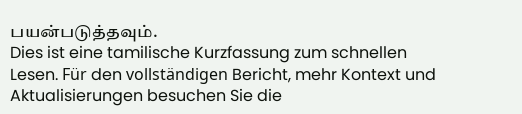பயன்படுத்தவும்.
Dies ist eine tamilische Kurzfassung zum schnellen Lesen. Für den vollständigen Bericht, mehr Kontext und Aktualisierungen besuchen Sie die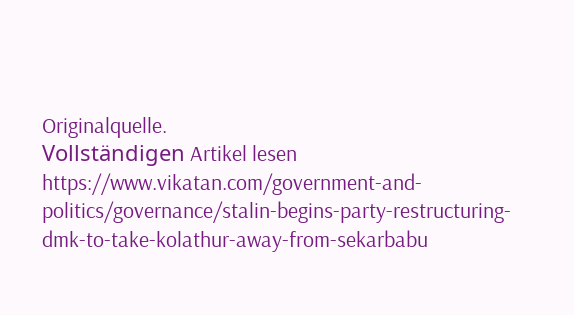Originalquelle.
Vollständigen Artikel lesen
https://www.vikatan.com/government-and-politics/governance/stalin-begins-party-restructuring-dmk-to-take-kolathur-away-from-sekarbabu